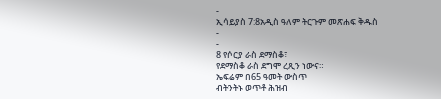-
ኢሳይያስ 7:8አዲስ ዓለም ትርጉም መጽሐፍ ቅዱስ
-
-
8 የሶርያ ራስ ደማስቆ፣
የደማስቆ ራስ ደግሞ ረጺን ነውና።
ኤፍሬም በ65 ዓመት ውስጥ
ብትንትኑ ወጥቶ ሕዝብ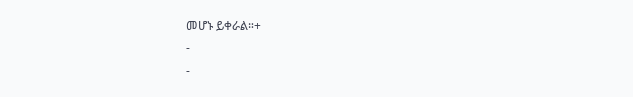መሆኑ ይቀራል።+
-
-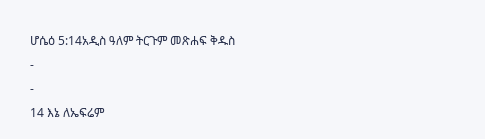ሆሴዕ 5:14አዲስ ዓለም ትርጉም መጽሐፍ ቅዱስ
-
-
14 እኔ ለኤፍሬም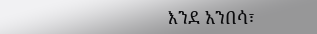እንደ አንበሳ፣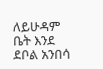ለይሁዳም ቤት እንደ ደቦል አንበሳ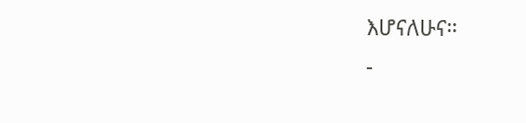እሆናለሁና።
-